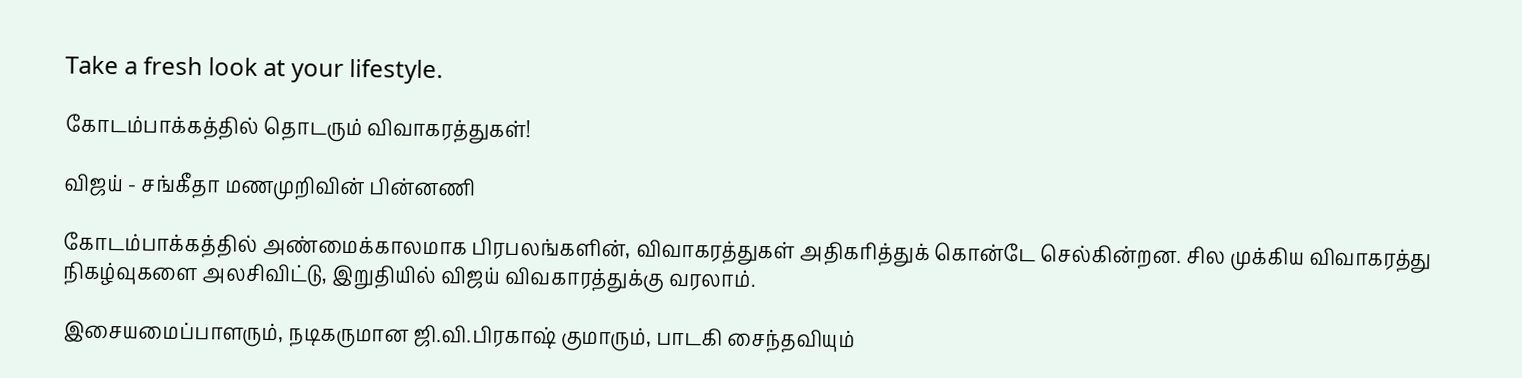Take a fresh look at your lifestyle.

கோடம்பாக்கத்தில் தொடரும் விவாகரத்துகள்!

விஜய் - சங்கீதா மணமுறிவின் பின்னணி

கோடம்பாக்கத்தில் அண்மைக்காலமாக பிரபலங்களின், விவாகரத்துகள் அதிகரித்துக் கொன்டே செல்கின்றன. சில முக்கிய விவாகரத்து நிகழ்வுகளை அலசிவிட்டு, இறுதியில் விஜய் விவகாரத்துக்கு வரலாம்.

இசையமைப்பாளரும், நடிகருமான ஜி.வி.பிரகாஷ் குமாரும், பாடகி சைந்தவியும்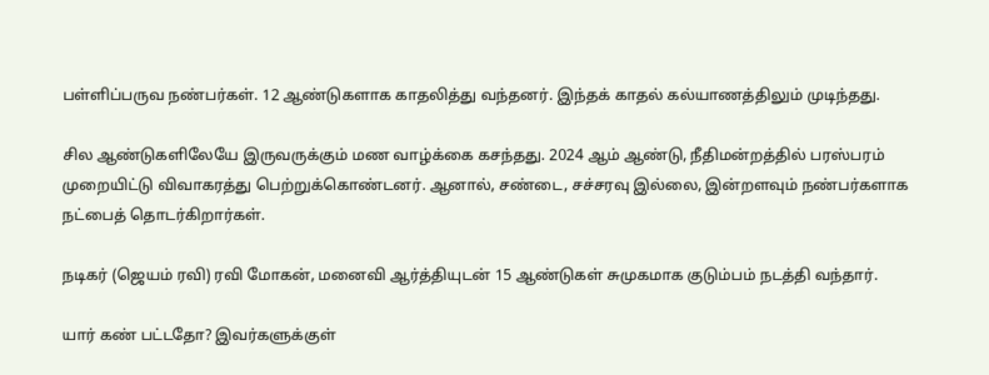பள்ளிப்பருவ நண்பர்கள். 12 ஆண்டுகளாக காதலித்து வந்தனர். இந்தக் காதல் கல்யாணத்திலும் முடிந்தது.

சில ஆண்டுகளிலேயே இருவருக்கும் மண வாழ்க்கை கசந்தது. 2024 ஆம் ஆண்டு, நீதிமன்றத்தில் பரஸ்பரம் முறையிட்டு விவாகரத்து பெற்றுக்கொண்டனர். ஆனால், சண்டை, சச்சரவு இல்லை, இன்றளவும் நண்பர்களாக நட்பைத் தொடர்கிறார்கள்.

நடிகர் (ஜெயம் ரவி) ரவி மோகன், மனைவி ஆர்த்தியுடன் 15 ஆண்டுகள் சுமுகமாக குடும்பம் நடத்தி வந்தார்.

யார் கண் பட்டதோ? இவர்களுக்குள்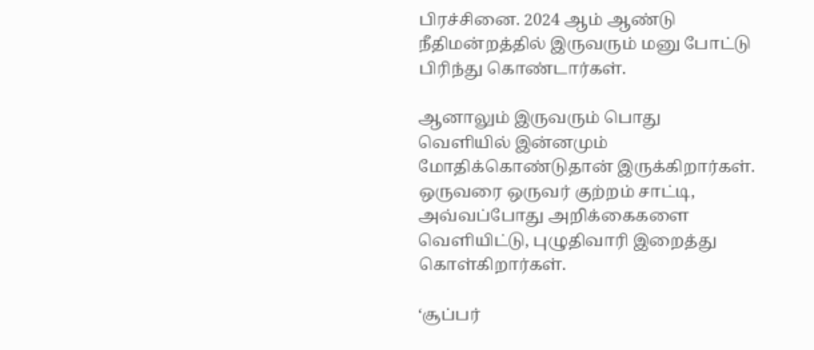பிரச்சினை. 2024 ஆம் ஆண்டு நீதிமன்றத்தில் இருவரும் மனு போட்டு பிரிந்து கொண்டார்கள்.

ஆனாலும் இருவரும் பொது வெளியில் இன்னமும் மோதிக்கொண்டுதான் இருக்கிறார்கள். ஒருவரை ஒருவர் குற்றம் சாட்டி, அவ்வப்போது அறிக்கைகளை வெளியிட்டு, புழுதிவாரி இறைத்து கொள்கிறார்கள்.

‘சூப்பர்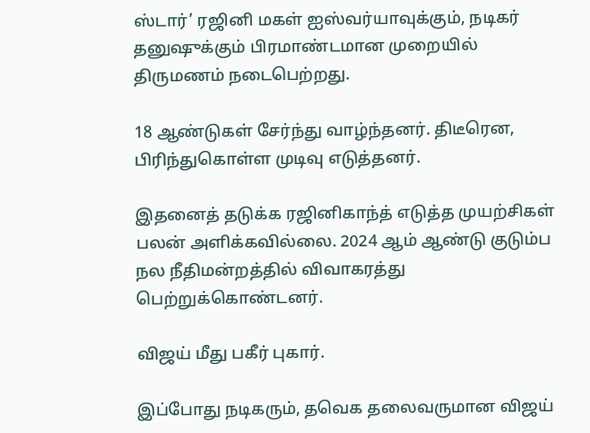ஸ்டார்’ ரஜினி மகள் ஐஸ்வர்யாவுக்கும், நடிகர் தனுஷுக்கும் பிரமாண்டமான முறையில் திருமணம் நடைபெற்றது.

18 ஆண்டுகள் சேர்ந்து வாழ்ந்தனர். திடீரென, பிரிந்துகொள்ள முடிவு எடுத்தனர்.

இதனைத் தடுக்க ரஜினிகாந்த் எடுத்த முயற்சிகள் பலன் அளிக்கவில்லை. 2024 ஆம் ஆண்டு குடும்ப நல நீதிமன்றத்தில் விவாகரத்து பெற்றுக்கொண்டனர்.

விஜய் மீது பகீர் புகார்.

இப்போது நடிகரும், தவெக தலைவருமான விஜய்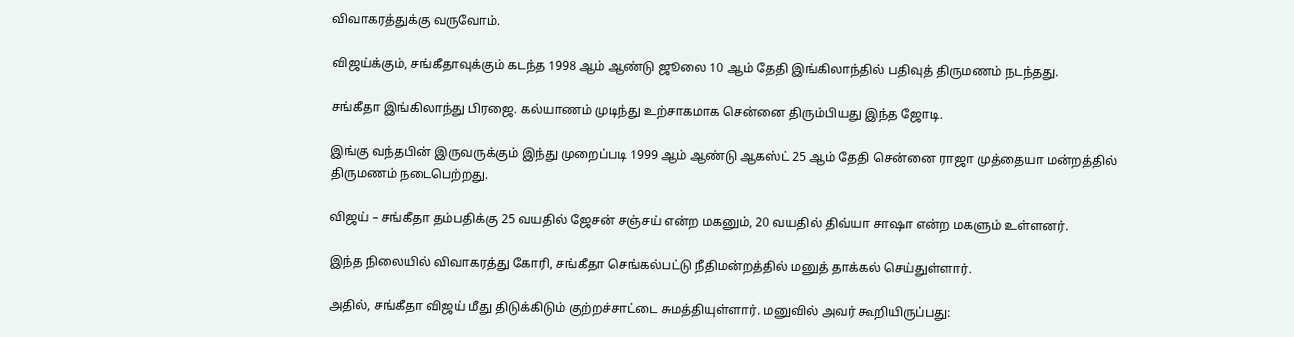விவாகரத்துக்கு வருவோம்.

விஜய்க்கும், சங்கீதாவுக்கும் கடந்த 1998 ஆம் ஆண்டு ஜூலை 10 ஆம் தேதி இங்கிலாந்தில் பதிவுத் திருமணம் நடந்தது.

சங்கீதா இங்கிலாந்து பிரஜை. கல்யாணம் முடிந்து உற்சாகமாக சென்னை திரும்பியது இந்த ஜோடி.

இங்கு வந்தபின் இருவருக்கும் இந்து முறைப்படி 1999 ஆம் ஆண்டு ஆகஸ்ட் 25 ஆம் தேதி சென்னை ராஜா முத்தையா மன்றத்தில் திருமணம் நடைபெற்றது.

விஜய் – சங்கீதா தம்பதிக்கு 25 வயதில் ஜேசன் சஞ்சய் என்ற மகனும், 20 வயதில் திவ்யா சாஷா என்ற மகளும் உள்ளனர்.

இந்த நிலையில் விவாகரத்து கோரி, சங்கீதா செங்கல்பட்டு நீதிமன்றத்தில் மனுத் தாக்கல் செய்துள்ளார்.

அதில், சங்கீதா விஜய் மீது திடுக்கிடும் குற்றச்சாட்டை சுமத்தியுள்ளார். மனுவில் அவர் கூறியிருப்பது: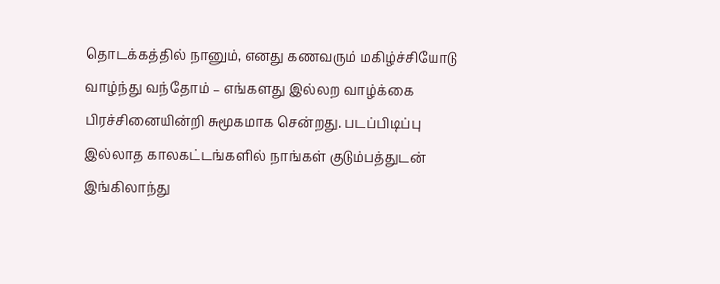தொடக்கத்தில் நானும், எனது கணவரும் மகிழ்ச்சியோடு வாழ்ந்து வந்தோம் – எங்களது இல்லற வாழ்க்கை பிரச்சினையின்றி சுமூகமாக சென்றது. படப்பிடிப்பு இல்லாத காலகட்டங்களில் நாங்கள் குடும்பத்துடன் இங்கிலாந்து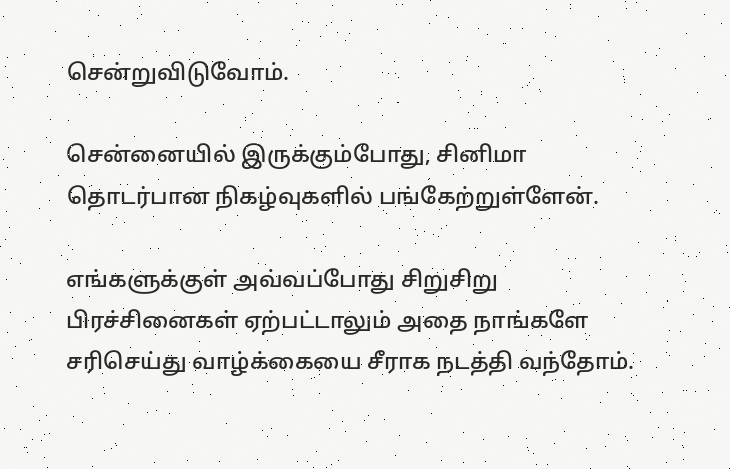சென்றுவிடுவோம்.

சென்னையில் இருக்கும்போது, சினிமா தொடர்பான நிகழ்வுகளில் பங்கேற்றுள்ளேன்.

எங்களுக்குள் அவ்வப்போது சிறுசிறு பிரச்சினைகள் ஏற்பட்டாலும் அதை நாங்களே சரிசெய்து வாழ்க்கையை சீராக நடத்தி வந்தோம்.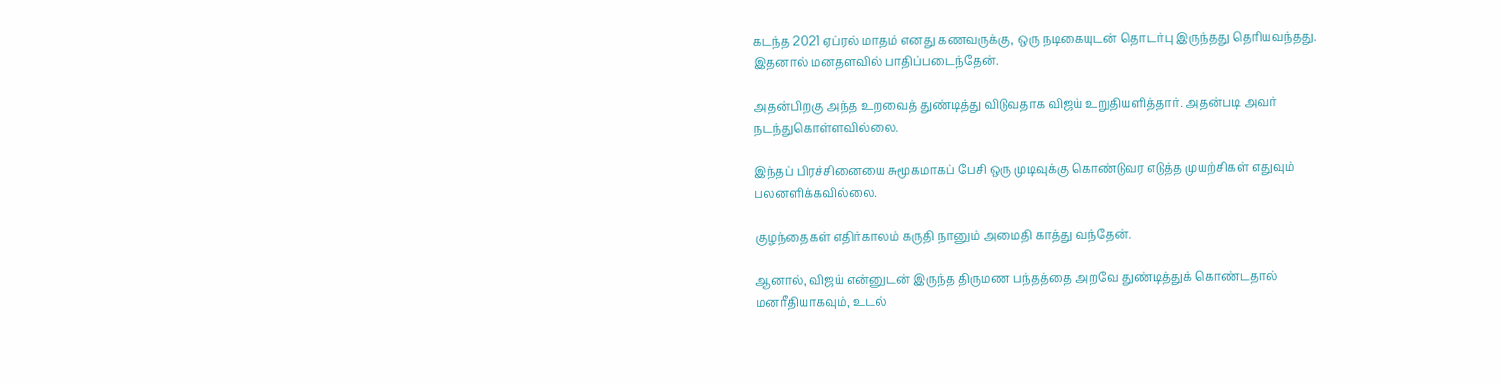கடந்த 2021 ஏப்ரல் மாதம் எனது கணவருக்கு, ஒரு நடிகையுடன் தொடர்பு இருந்தது தெரியவந்தது. இதனால் மனதளவில் பாதிப்படைந்தேன்.

அதன்பிறகு அந்த உறவைத் துண்டித்து விடுவதாக விஜய் உறுதியளித்தார். அதன்படி அவர் நடந்துகொள்ளவில்லை.

இந்தப் பிரச்சினையை சுமூகமாகப் பேசி ஒரு முடிவுக்கு கொண்டுவர எடுத்த முயற்சிகள் எதுவும் பலனளிக்கவில்லை.

குழந்தைகள் எதிர்காலம் கருதி நானும் அமைதி காத்து வந்தேன்.

ஆனால், விஜய் என்னுடன் இருந்த திருமண பந்தத்தை அறவே துண்டித்துக் கொண்டதால் மனரீதியாகவும், உடல்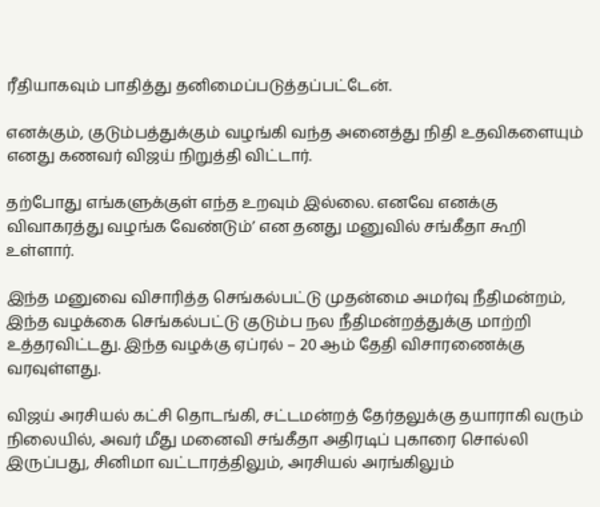ரீதியாகவும் பாதித்து தனிமைப்படுத்தப்பட்டேன்.

எனக்கும், குடும்பத்துக்கும் வழங்கி வந்த அனைத்து நிதி உதவிகளையும் எனது கணவர் விஜய் நிறுத்தி விட்டார்.

தற்போது எங்களுக்குள் எந்த உறவும் இல்லை. எனவே எனக்கு விவாகரத்து வழங்க வேண்டும்’ என தனது மனுவில் சங்கீதா கூறி உள்ளார்.

இந்த மனுவை விசாரித்த செங்கல்பட்டு முதன்மை அமர்வு நீதிமன்றம், இந்த வழக்கை செங்கல்பட்டு குடும்ப நல நீதிமன்றத்துக்கு மாற்றி உத்தரவிட்டது. இந்த வழக்கு ஏப்ரல் – 20 ஆம் தேதி விசாரணைக்கு வரவுள்ளது.

விஜய் அரசியல் கட்சி தொடங்கி, சட்டமன்றத் தேர்தலுக்கு தயாராகி வரும் நிலையில், அவர் மீது மனைவி சங்கீதா அதிரடிப் புகாரை சொல்லி இருப்பது, சினிமா வட்டாரத்திலும், அரசியல் அரங்கிலும்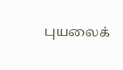புயலைக்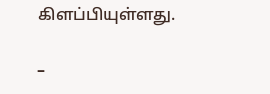கிளப்பியுள்ளது.

–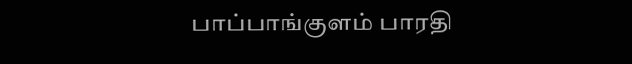பாப்பாங்குளம் பாரதி